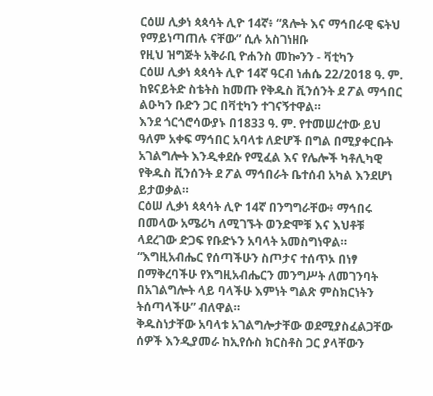ርዕሠ ሊቃነ ጳጳሳት ሊዮ 14ኛ፥ “ጸሎት እና ማኅበራዊ ፍትህ የማይነጣጠሉ ናቸው” ሲሉ አስገነዘቡ
የዚህ ዝግጅት አቅራቢ ዮሐንስ መኰንን - ቫቲካን
ርዕሠ ሊቃነ ጳጳሳት ሊዮ 14ኛ ዓርብ ነሐሴ 22/2018 ዓ. ም. ከዩናይትድ ስቴትስ ከመጡ የቅዱስ ቪንሰንት ደ ፖል ማኅበር ልዑካን ቡድን ጋር በቫቲካን ተገናኝተዋል።
እንደ ጎርጎሮሳውያኑ በ1833 ዓ. ም. የተመሠረተው ይህ ዓለም አቀፍ ማኅበር አባላቱ ለድሆች በግል በሚያቀርቡት አገልግሎት እንዲቀደሱ የሚፈል እና የሌሎች ካቶሊካዊ የቅዱስ ቪንሰንት ደ ፖል ማኅበራት ቤተሰብ አካል እንደሆነ ይታወቃል።
ርዕሠ ሊቃነ ጳጳሳት ሊዮ 14ኛ በንግግራቸው፥ ማኅበሩ በመላው አሜሪካ ለሚገኙት ወንድሞቹ እና እህቶቹ ላደረገው ድጋፍ የቡድኑን አባላት አመስግነዋል።
“እግዚአብሔር የሰጣችሁን ስጦታና ተሰጥኦ በነፃ በማቅረባችሁ የእግዚአብሔርን መንግሥት ለመገንባት በአገልግሎት ላይ ባላችሁ እምነት ግልጽ ምስክርነትን ትሰጣላችሁ” ብለዋል።
ቅዱስነታቸው አባላቱ አገልግሎታቸው ወደሚያስፈልጋቸው ሰዎች እንዲያመራ ከኢየሱስ ክርስቶስ ጋር ያላቸውን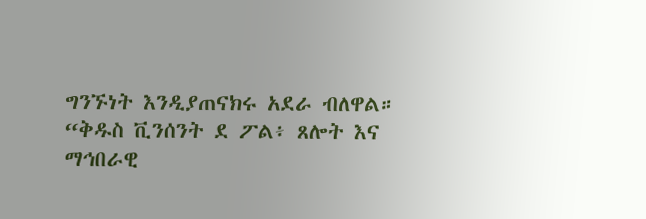ግንኙነት እንዲያጠናክሩ አደራ ብለዋል።
“ቅዱስ ቪንሰንት ደ ፖል፥ ጸሎት እና ማኅበራዊ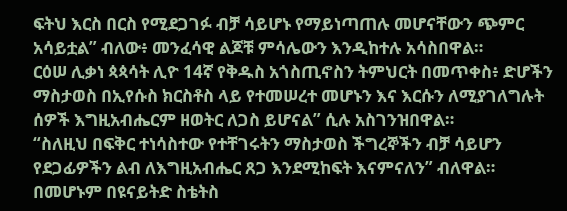ፍትህ እርስ በርስ የሚደጋገፉ ብቻ ሳይሆኑ የማይነጣጠሉ መሆናቸውን ጭምር አሳይቷል” ብለው፥ መንፈሳዊ ልጆቹ ምሳሌውን እንዲከተሉ አሳስበዋል።
ርዕሠ ሊቃነ ጳጳሳት ሊዮ 14ኛ የቅዱስ አጎስጢኖስን ትምህርት በመጥቀስ፥ ድሆችን ማስታወስ በኢየሱስ ክርስቶስ ላይ የተመሠረተ መሆኑን እና እርሱን ለሚያገለግሉት ሰዎች እግዚአብሔርም ዘወትር ለጋስ ይሆናል” ሲሉ አስገንዝበዋል።
“ስለዚህ በፍቅር ተነሳስተው የተቸገሩትን ማስታወስ ችግረኞችን ብቻ ሳይሆን የደጋፊዎችን ልብ ለእግዚአብሔር ጸጋ እንደሚከፍት እናምናለን” ብለዋል።
በመሆኑም በዩናይትድ ስቴትስ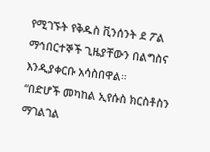የሚገኙት የቅዱስ ቪንሰንት ደ ፖል ማኅበርተኞች ጊዜያቸውን በልግስና እንዲያቀርቡ አሳስበዋል።
“በድሆች መካከል ኢየሱስ ክርስቶስን ማገልገል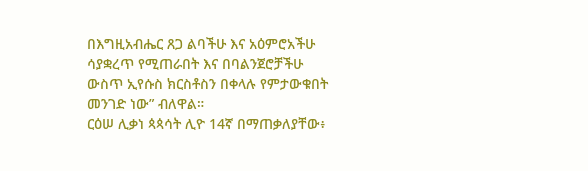በእግዚአብሔር ጸጋ ልባችሁ እና አዕምሮአችሁ ሳያቋረጥ የሚጠራበት እና በባልንጀሮቻችሁ ውስጥ ኢየሱስ ክርስቶስን በቀላሉ የምታውቁበት መንገድ ነው” ብለዋል።
ርዕሠ ሊቃነ ጳጳሳት ሊዮ 14ኛ በማጠቃለያቸው፥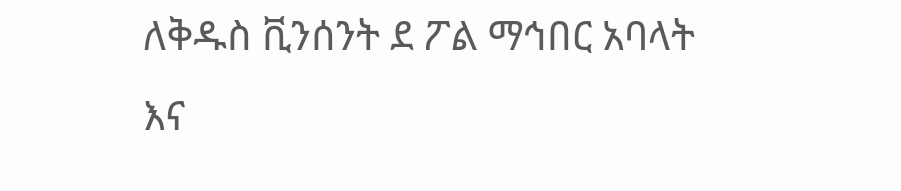ለቅዱስ ቪንሰንት ደ ፖል ማኅበር አባላት እና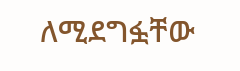ለሚደግፏቸው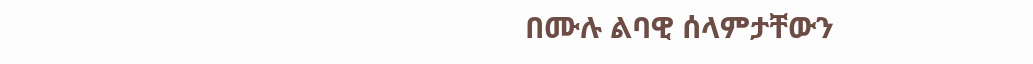በሙሉ ልባዊ ሰላምታቸውን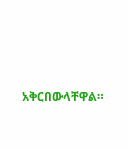አቅርበውላቸዋል።